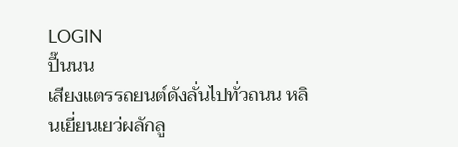LOGIN
ปี๊นนน
เสียงแตรรถยนต์ดังลั่นไปทั่วถนน หลินเยี่ยนเยว่ผลักลู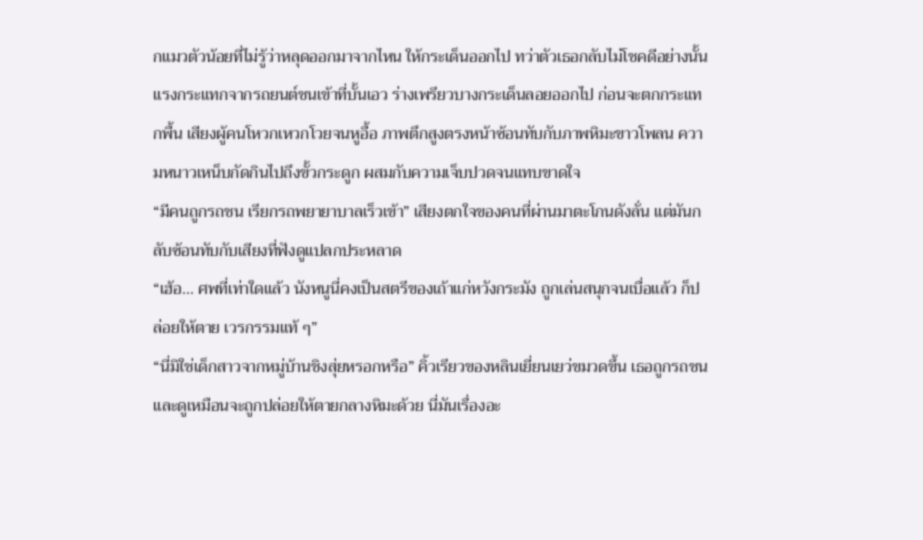กแมวตัวน้อยที่ไม่รู้ว่าหลุดออกมาจากไหน ให้กระเด็นออกไป ทว่าตัวเธอกลับไม่โชคดีอย่างนั้น
แรงกระแทกจากรถยนต์ชนเข้าที่บั้นเอว ร่างเพรียวบางกระเด็นลอยออกไป ก่อนจะตกกระแทกพื้น เสียงผู้คนโหวกเหวกโวยจนหูอื้อ ภาพตึกสูงตรงหน้าซ้อนทับกับภาพหิมะขาวโพลน ความหนาวเหน็บกัดกินไปถึงขั้วกระดูก ผสมกับความเจ็บปวดจนแทบขาดใจ
“มีคนถูกรถชน เรียกรถพยายาบาลเร็วเข้า” เสียงตกใจของคนที่ผ่านมาตะโกนดังลั่น แต่มันกลับซ้อนทับกับเสียงที่ฟังดูแปลกประหลาด
“เฮ้อ... ศพที่เท่าใดแล้ว นังหนูนี่คงเป็นสตรีของเถ้าแก่หวังกระมัง ถูกเล่นสนุกจนเบื่อแล้ว ก็ปล่อยให้ตาย เวรกรรมแท้ ๆ”
“นี่มิใช่เด็กสาวจากหมู่บ้านชิงสุ่ยหรอกหรือ” คิ้วเรียวของหลินเยี่ยนเยว่ขมวดขึ้น เธอถูกรถชนและดูเหมือนจะถูกปล่อยให้ตายกลางหิมะด้วย นี่มันเรื่องอะ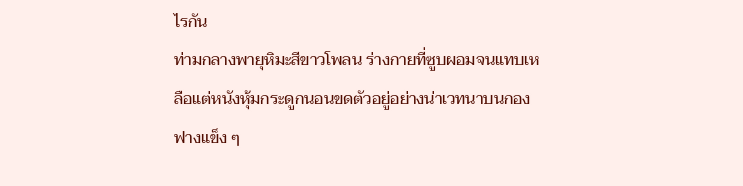ไรกัน
ท่ามกลางพายุหิมะสีขาวโพลน ร่างกายที่ซูบผอมจนแทบเหลือแต่หนังหุ้มกระดูกนอนขดตัวอยู่อย่างน่าเวทนาบนกองฟางแข็ง ๆ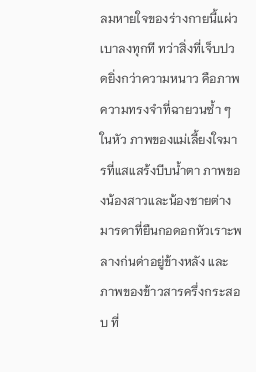ลมหายใจของร่างกายนี้แผ่วเบาลงทุกที ทว่าสิ่งที่เจ็บปวดยิ่งกว่าความหนาว คือภาพความทรงจำที่ฉายวนซ้ำ ๆ ในหัว ภาพของแม่เลี้ยงใจมารที่แสแสร้งบีบน้ำตา ภาพของน้องสาวและน้องชายต่างมารดาที่ยืนกอดอกหัวเราะพลางก่นด่าอยู่ข้างหลัง และภาพของข้าวสารครึ่งกระสอบ ที่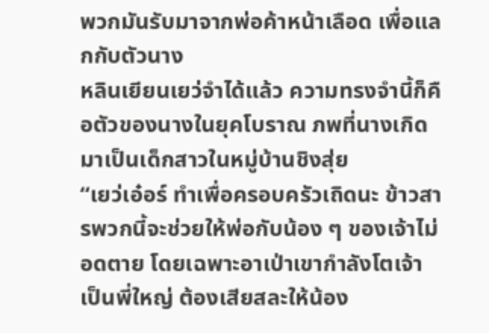พวกมันรับมาจากพ่อค้าหน้าเลือด เพื่อแลกกับตัวนาง
หลินเยียนเยว่จำได้แล้ว ความทรงจำนี้ก็คือตัวของนางในยุคโบราณ ภพที่นางเกิดมาเป็นเด็กสาวในหมู่บ้านชิงสุ่ย
“เยว่เอ๋อร์ ทำเพื่อครอบครัวเถิดนะ ข้าวสารพวกนี้จะช่วยให้พ่อกับน้อง ๆ ของเจ้าไม่อดตาย โดยเฉพาะอาเป่าเขากำลังโตเจ้าเป็นพี่ใหญ่ ต้องเสียสละให้น้อง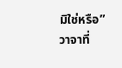มิใช่หรือ”
วาจาที่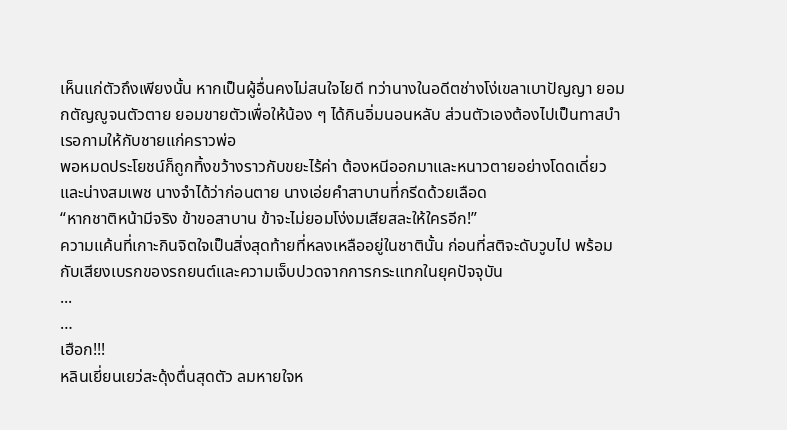เห็นแก่ตัวถึงเพียงนั้น หากเป็นผู้อื่นคงไม่สนใจไยดี ทว่านางในอดีตช่างโง่เขลาเบาปัญญา ยอมกตัญญูจนตัวตาย ยอมขายตัวเพื่อให้น้อง ๆ ได้กินอิ่มนอนหลับ ส่วนตัวเองต้องไปเป็นทาสบำเรอกามให้กับชายแก่คราวพ่อ
พอหมดประโยชน์ก็ถูกทิ้งขว้างราวกับขยะไร้ค่า ต้องหนีออกมาและหนาวตายอย่างโดดเดี่ยวและน่างสมเพช นางจำได้ว่าก่อนตาย นางเอ่ยคำสาบานที่กรีดด้วยเลือด
“หากชาติหน้ามีจริง ข้าขอสาบาน ข้าจะไม่ยอมโง่งมเสียสละให้ใครอีก!”
ความแค้นที่เกาะกินจิตใจเป็นสิ่งสุดท้ายที่หลงเหลืออยู่ในชาตินั้น ก่อนที่สติจะดับวูบไป พร้อมกับเสียงเบรกของรถยนต์และความเจ็บปวดจากการกระแทกในยุคปัจจุบัน
...
…
เฮือก!!!
หลินเยี่ยนเยว่สะดุ้งตื่นสุดตัว ลมหายใจห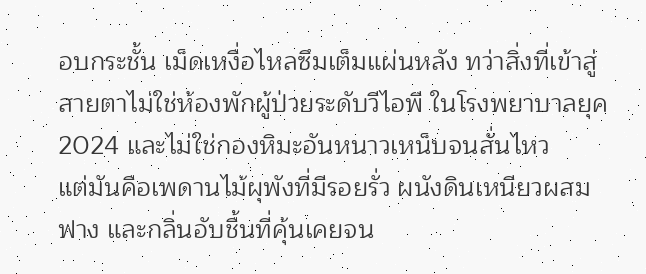อบกระชั้น เม็ดเหงื่อไหลซึมเต็มแผ่นหลัง ทว่าสิ่งที่เข้าสู่สายตาไม่ใช่ห้องพักผู้ป่วยระดับวีไอพี ในโรงพยาบาลยุค 2024 และไม่ใช่กองหิมะอันหนาวเหน็บจนสั่นไหว
แต่มันคือเพดานไม้ผุพังที่มีรอยรั่ว ผนังดินเหนียวผสมฟาง และกลิ่นอับชื้นที่คุ้นเคยจน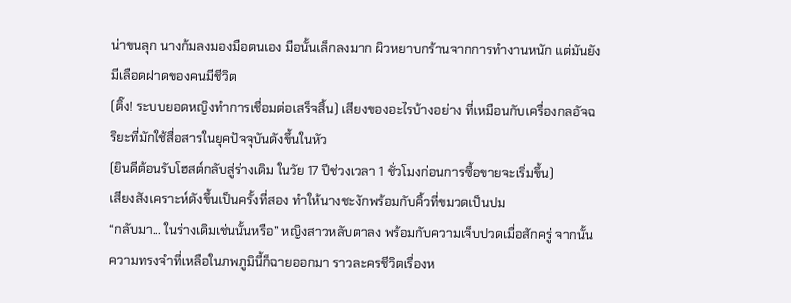น่าขนลุก นางก้มลงมองมือตนเอง มือนั้นเล็กลงมาก ผิวหยาบกร้านจากการทำงานหนัก แต่มันยังมีเลือดฝาดของคนมีชีวิต
(ติ๊ง! ระบบยอดหญิงทำการเชื่อมต่อเสร็จสิ้น) เสียงของอะไรบ้างอย่าง ที่เหมือนกับเครื่องกลอัจฉริยะที่มักใช้สื่อสารในยุคปัจจุบันดังขึ้นในหัว
(ยินดีต้อนรับโฮสต์กลับสู่ร่างเดิม ในวัย 17 ปีช่วงเวลา 1 ชั่วโมงก่อนการซื้อขายจะเริ่มขึ้น)
เสียงสังเคราะห์ดังขึ้นเป็นครั้งที่สอง ทำให้นางชะงักพร้อมกับคิ้วที่ขมวดเป็นปม
“กลับมา... ในร่างเดิมเช่นนั้นหรือ” หญิงสาวหลับตาลง พร้อมกับความเจ็บปวดเมื่อสักครู่ จากนั้นความทรงจำที่เหลือในภพภูมินี้ก็ฉายออกมา ราวละครชีวิตเรื่องห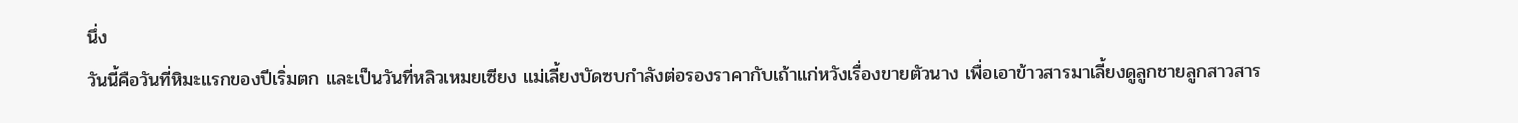นึ่ง
วันนี้คือวันที่หิมะแรกของปีเริ่มตก และเป็นวันที่หลิวเหมยเซียง แม่เลี้ยงบัดซบกำลังต่อรองราคากับเถ้าแก่หวังเรื่องขายตัวนาง เพื่อเอาข้าวสารมาเลี้ยงดูลูกชายลูกสาวสาร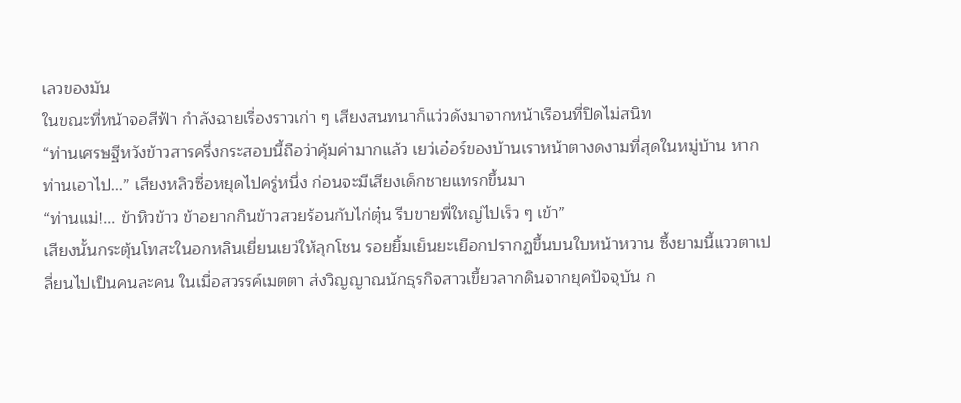เลวของมัน
ในขณะที่หน้าจอสีฟ้า กำลังฉายเรื่องราวเก่า ๆ เสียงสนทนาก็แว่วดังมาจากหน้าเรือนที่ปิดไม่สนิท
“ท่านเศรษฐีหวังข้าวสารครึ่งกระสอบนี้ถือว่าคุ้มค่ามากแล้ว เยว่เอ๋อร์ของบ้านเราหน้าตางดงามที่สุดในหมู่บ้าน หากท่านเอาไป...” เสียงหลิวซื่อหยุดไปครู่หนึ่ง ก่อนจะมีเสียงเด็กชายแทรกขึ้นมา
“ท่านแม่!... ข้าหิวข้าว ข้าอยากกินข้าวสวยร้อนกับไก่ตุ๋น รีบขายพี่ใหญ่ไปเร็ว ๆ เข้า”
เสียงนั้นกระตุ้นโทสะในอกหลินเยี่ยนเยว่ให้ลุกโชน รอยยิ้มเย็นยะเยือกปรากฏขึ้นบนใบหน้าหวาน ซึ้งยามนี้แววตาเปลี่ยนไปเป็นคนละคน ในเมื่อสวรรค์เมตตา ส่งวิญญาณนักธุรกิจสาวเขี้ยวลากดินจากยุคปัจจุบัน ก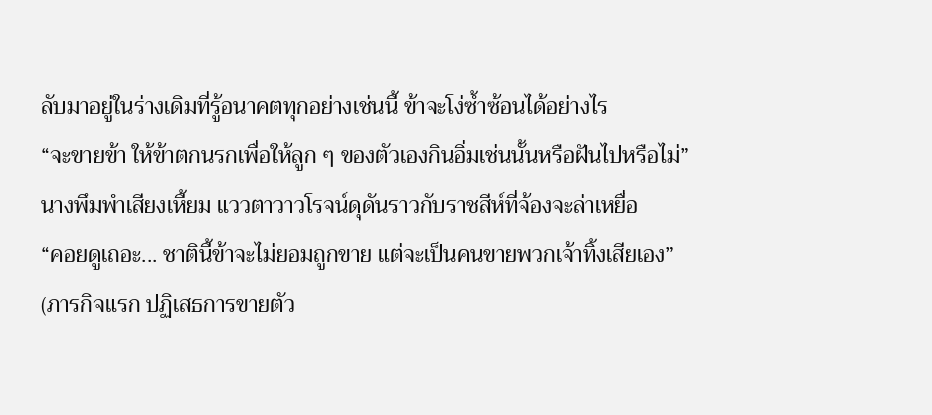ลับมาอยู่ในร่างเดิมที่รู้อนาคตทุกอย่างเช่นนี้ ข้าจะโง่ซ้ำซ้อนได้อย่างไร
“จะขายข้า ให้ข้าตกนรกเพื่อให้ลูก ๆ ของตัวเองกินอิ่มเช่นนั้นหรือฝันไปหรือไม่”
นางพึมพำเสียงเหี้ยม แววตาวาวโรจน์ดุดันราวกับราชสีห์ที่จ้องจะล่าเหยื่อ
“คอยดูเถอะ... ชาตินี้ข้าจะไม่ยอมถูกขาย แต่จะเป็นคนขายพวกเจ้าทิ้งเสียเอง”
(ภารกิจแรก ปฏิเสธการขายตัว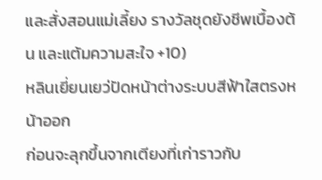และสั่งสอนแม่เลี้ยง รางวัลชุดยังชีพเบื้องต้น และแต้มความสะใจ +10)
หลินเยี่ยนเยว่ปัดหน้าต่างระบบสีฟ้าใสตรงหน้าออก
ก่อนจะลุกขึ้นจากเตียงที่เก่าราวกับ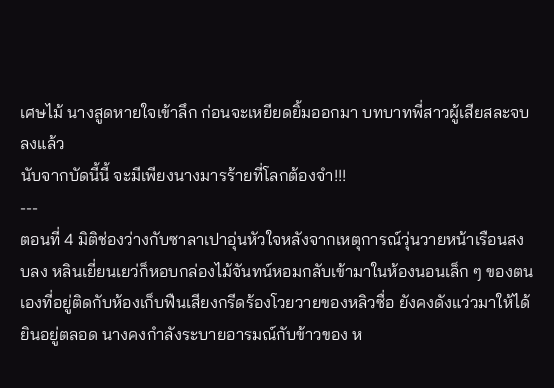เศษไม้ นางสูดหายใจเข้าลึก ก่อนจะเหยียดยิ้มออกมา บทบาทพี่สาวผู้เสียสละจบลงแล้ว
นับจากบัดนี้นี้ จะมีเพียงนางมารร้ายที่โลกต้องจำ!!!
---
ตอนที่ 4 มิติช่องว่างกับซาลาเปาอุ่นหัวใจหลังจากเหตุการณ์วุ่นวายหน้าเรือนสงบลง หลินเยี่ยนเยว่ก็หอบกล่องไม้จันทน์หอมกลับเข้ามาในห้องนอนเล็ก ๆ ของตนเองที่อยู่ติดกับห้องเก็บฟืนเสียงกรีดร้องโวยวายของหลิวซื่อ ยังคงดังแว่วมาให้ได้ยินอยู่ตลอด นางคงกำลังระบายอารมณ์กับข้าวของ ห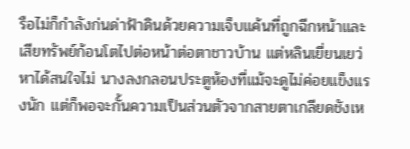รือไม่ก็กำลังก่นด่าฟ้าดินด้วยความเจ็บแค้นที่ถูกฉีกหน้าและเสียทรัพย์ก้อนโตไปต่อหน้าต่อตาชาวบ้าน แต่หลินเยี่ยนเยว่หาได้สนใจไม่ นางลงกลอนประตูห้องที่แม้จะดูไม่ค่อยแข็งแรงนัก แต่ก็พอจะกั้นความเป็นส่วนตัวจากสายตาเกลียดชังเห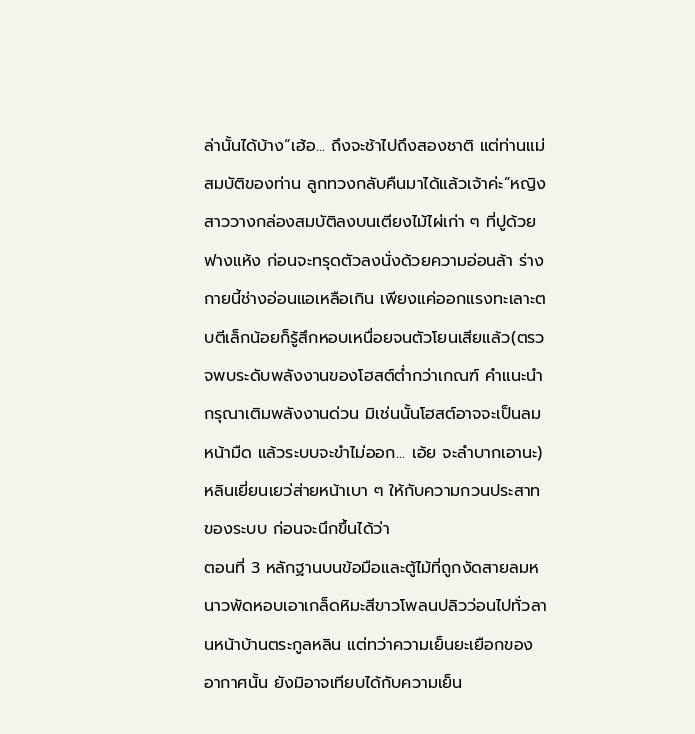ล่านั้นได้บ้าง“เฮ้อ... ถึงจะช้าไปถึงสองชาติ แต่ท่านแม่ สมบัติของท่าน ลูกทวงกลับคืนมาได้แล้วเจ้าค่ะ”หญิงสาววางกล่องสมบัติลงบนเตียงไม้ไผ่เก่า ๆ ที่ปูด้วยฟางแห้ง ก่อนจะทรุดตัวลงนั่งด้วยความอ่อนล้า ร่างกายนี้ช่างอ่อนแอเหลือเกิน เพียงแค่ออกแรงทะเลาะตบตีเล็กน้อยก็รู้สึกหอบเหนื่อยจนตัวโยนเสียแล้ว(ตรวจพบระดับพลังงานของโฮสต์ต่ำกว่าเกณฑ์ คำแนะนำ กรุณาเติมพลังงานด่วน มิเช่นนั้นโฮสต์อาจจะเป็นลมหน้ามืด แล้วระบบจะขำไม่ออก... เอ้ย จะลำบากเอานะ)หลินเยี่ยนเยว่ส่ายหน้าเบา ๆ ให้กับความกวนประสาทของระบบ ก่อนจะนึกขึ้นได้ว่า
ตอนที่ 3 หลักฐานบนข้อมือและตู้ไม้ที่ถูกงัดสายลมหนาวพัดหอบเอาเกล็ดหิมะสีขาวโพลนปลิวว่อนไปทั่วลานหน้าบ้านตระกูลหลิน แต่ทว่าความเย็นยะเยือกของอากาศนั้น ยังมิอาจเทียบได้กับความเย็น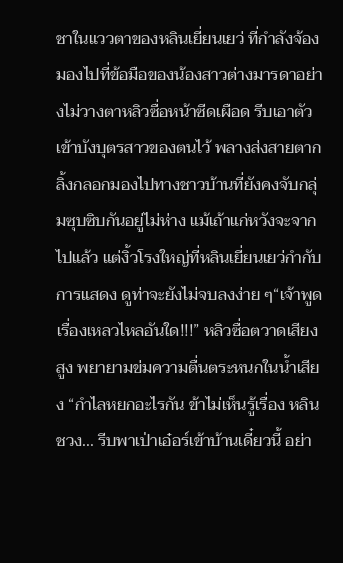ชาในแววตาของหลินเยี่ยนเยว่ ที่กำลังจ้องมองไปที่ข้อมือของน้องสาวต่างมารดาอย่างไม่วางตาหลิวซื่อหน้าซีดเผือด รีบเอาตัวเข้าบังบุตรสาวของตนไว้ พลางส่งสายตากลิ้งกลอกมองไปทางชาวบ้านที่ยังคงจับกลุ่มซุบซิบกันอยู่ไม่ห่าง แม้เถ้าแก่หวังจะจากไปแล้ว แต่งิ้วโรงใหญ่ที่หลินเยี่ยนเยว่กำกับการแสดง ดูท่าจะยังไม่จบลงง่าย ๆ“เจ้าพูดเรื่องเหลวไหลอันใด!!!” หลิวซื่อตวาดเสียงสูง พยายามข่มความตื่นตระหนกในน้ำเสียง “กำไลหยกอะไรกัน ข้าไม่เห็นรู้เรื่อง หลินชวง... รีบพาเป่าเอ๋อร์เข้าบ้านเดี๋ยวนี้ อย่า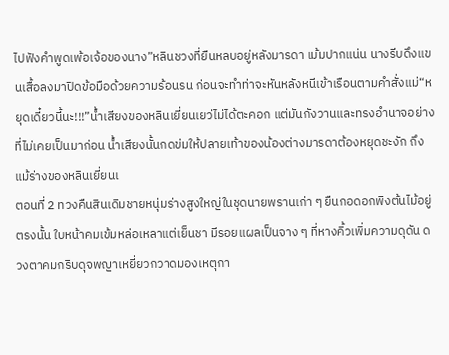ไปฟังคำพูดเพ้อเจ้อของนาง”หลินชวงที่ยืนหลบอยู่หลังมารดา เม้มปากแน่น นางรีบดึงแขนเสื้อลงมาปิดข้อมือด้วยความร้อนรน ก่อนจะทำท่าจะหันหลังหนีเข้าเรือนตามคำสั่งแม่“หยุดเดี๋ยวนี้นะ!!!”น้ำเสียงของหลินเยี่ยนเยว่ไม่ได้ตะคอก แต่มันกังวานและทรงอำนาจอย่างที่ไม่เคยเป็นมาก่อน น้ำเสียงนั้นกดข่มให้ปลายเท้าของน้องต่างมารดาต้องหยุดชะงัก ถึงแม้ร่างของหลินเยี่ยนเ
ตอนที่ 2 ทวงคืนสินเดิมชายหนุ่มร่างสูงใหญ่ในชุดนายพรานเก่า ๆ ยืนกอดอกพิงต้นไม้อยู่ตรงนั้น ใบหน้าคมเข้มหล่อเหลาแต่เย็นชา มีรอยแผลเป็นจาง ๆ ที่หางคิ้วเพิ่มความดุดัน ดวงตาคมกริบดุจพญาเหยี่ยวกวาดมองเหตุกา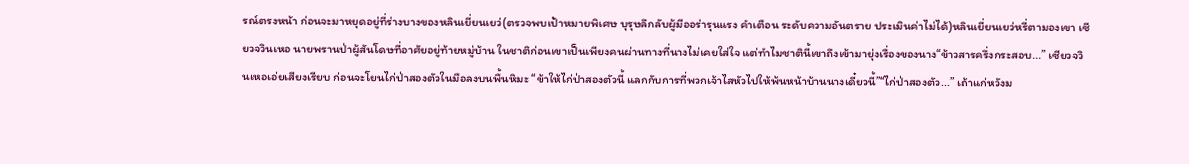รณ์ตรงหน้า ก่อนจะมาหยุดอยู่ที่ร่างบางของหลินเยี่ยนเยว่(ตรวจพบเป้าหมายพิเศษ บุรุษลึกลับผู้มีออร่ารุนแรง คำเตือน ระดับความอันตราย ประเมินค่าไม่ได้)หลินเยี่ยนเยว่หรี่ตามองเขา เซียวจวินเหอ นายพรานป่าผู้สันโดษที่อาศัยอยู่ท้ายหมู่บ้าน ในชาติก่อนเขาเป็นเพียงคนผ่านทางที่นางไม่เคยใส่ใจ แต่ทำไมชาตินี้เขาถึงเข้ามายุ่งเรื่องของนาง“ข้าวสารครึ่งกระสอบ...” เซียวจวินเหอเอ่ยเสียงเรียบ ก่อนจะโยนไก่ป่าสองตัวในมือลงบนพื้นหิมะ “ข้าให้ไก่ป่าสองตัวนี้ แลกกับการที่พวกเจ้าไสหัวไปให้พ้นหน้าบ้านนางเดี๋ยวนี้”“ไก่ป่าสองตัว...” เถ้าแก่หวังม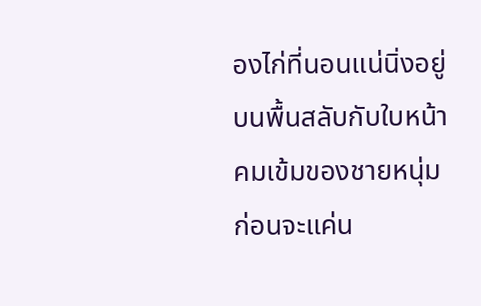องไก่ที่นอนแน่นิ่งอยู่บนพื้นสลับกับใบหน้าคมเข้มของชายหนุ่ม ก่อนจะแค่น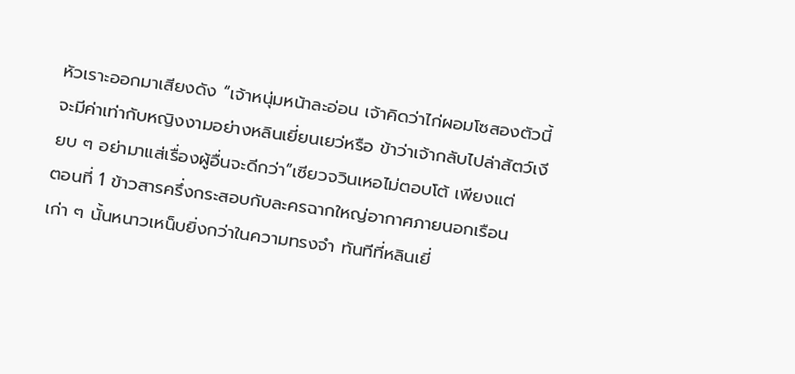หัวเราะออกมาเสียงดัง “เจ้าหนุ่มหน้าละอ่อน เจ้าคิดว่าไก่ผอมโซสองตัวนี้ จะมีค่าเท่ากับหญิงงามอย่างหลินเยี่ยนเยว่หรือ ข้าว่าเจ้ากลับไปล่าสัตว์เงียบ ๆ อย่ามาแส่เรื่องผู้อื่นจะดีกว่า”เซียวจวินเหอไม่ตอบโต้ เพียงแต่
ตอนที่ 1 ข้าวสารครึ่งกระสอบกับละครฉากใหญ่อากาศภายนอกเรือนเก่า ๆ นั้นหนาวเหน็บยิ่งกว่าในความทรงจำ ทันทีที่หลินเยี่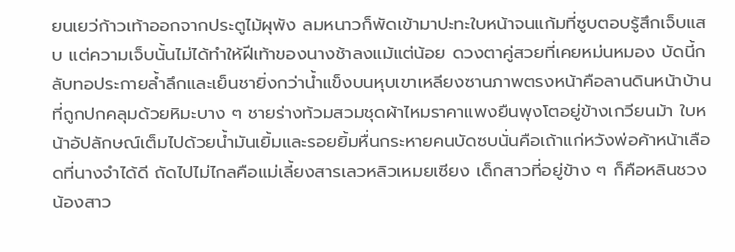ยนเยว่ก้าวเท้าออกจากประตูไม้ผุพัง ลมหนาวก็พัดเข้ามาปะทะใบหน้าจนแก้มที่ซูบตอบรู้สึกเจ็บแสบ แต่ความเจ็บนั้นไม่ได้ทำให้ฝีเท้าของนางช้าลงแม้แต่น้อย ดวงตาคู่สวยที่เคยหม่นหมอง บัดนี้กลับทอประกายล้ำลึกและเย็นชายิ่งกว่าน้ำแข็งบนหุบเขาเหลียงซานภาพตรงหน้าคือลานดินหน้าบ้านที่ถูกปกคลุมด้วยหิมะบาง ๆ ชายร่างท้วมสวมชุดผ้าไหมราคาแพงยืนพุงโตอยู่ข้างเกวียนม้า ใบหน้าอัปลักษณ์เต็มไปด้วยน้ำมันเยิ้มและรอยยิ้มหื่นกระหายคนบัดซบนั่นคือเถ้าแก่หวังพ่อค้าหน้าเลือดที่นางจำได้ดี ถัดไปไม่ไกลคือแม่เลี้ยงสารเลวหลิวเหมยเซียง เด็กสาวที่อยู่ข้าง ๆ ก็คือหลินชวง น้องสาว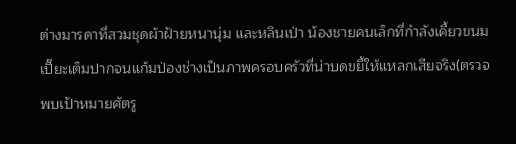ต่างมารดาที่สวมชุดผ้าฝ้ายหนานุ่ม และหลินเป่า น้องชายคนเล็กที่กำลังเคี้ยวขนมเปี๊ยะเต็มปากจนแก้มป่องช่างเป็นภาพครอบครัวที่น่าบดขยี้ให้แหลกเสียจริง(ตรวจพบเป้าหมายศัตรู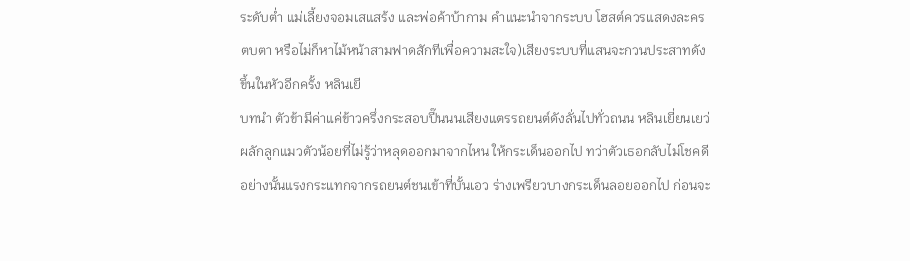ระดับต่ำ แม่เลี้ยงจอมเสแสร้ง และพ่อค้าบ้ากาม คำแนะนำจากระบบ โฮสต์ควรแสดงละครตบตา หรือไม่ก็หาไม้หน้าสามฟาดสักทีเพื่อความสะใจ)เสียงระบบที่แสนจะกวนประสาทดังขึ้นในหัวอีกครั้ง หลินเยี
บทนำ ตัวข้ามีค่าแค่ข้าวครึ่งกระสอบปี๊นนนเสียงแตรรถยนต์ดังลั่นไปทั่วถนน หลินเยี่ยนเยว่ผลักลูกแมวตัวน้อยที่ไม่รู้ว่าหลุดออกมาจากไหน ให้กระเด็นออกไป ทว่าตัวเธอกลับไม่โชคดีอย่างนั้นแรงกระแทกจากรถยนต์ชนเข้าที่บั้นเอว ร่างเพรียวบางกระเด็นลอยออกไป ก่อนจะ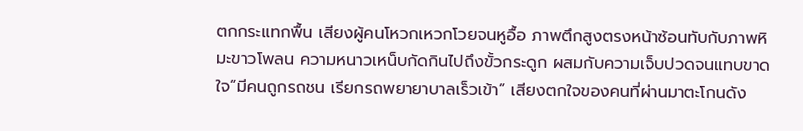ตกกระแทกพื้น เสียงผู้คนโหวกเหวกโวยจนหูอื้อ ภาพตึกสูงตรงหน้าซ้อนทับกับภาพหิมะขาวโพลน ความหนาวเหน็บกัดกินไปถึงขั้วกระดูก ผสมกับความเจ็บปวดจนแทบขาดใจ“มีคนถูกรถชน เรียกรถพยายาบาลเร็วเข้า” เสียงตกใจของคนที่ผ่านมาตะโกนดัง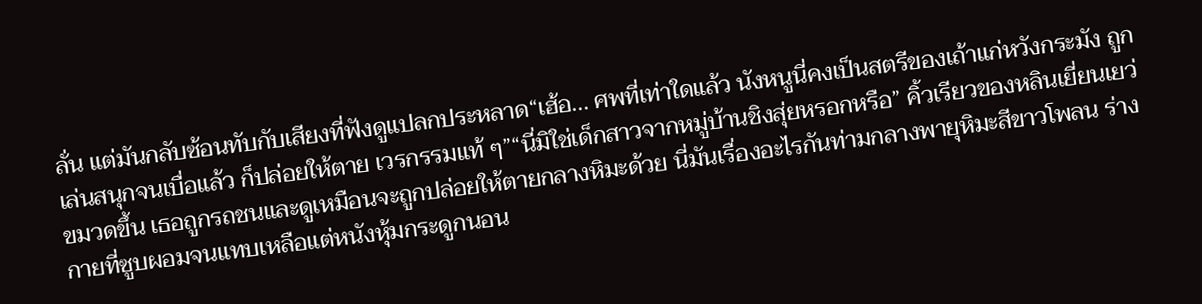ลั่น แต่มันกลับซ้อนทับกับเสียงที่ฟังดูแปลกประหลาด“เฮ้อ... ศพที่เท่าใดแล้ว นังหนูนี่คงเป็นสตรีของเถ้าแก่หวังกระมัง ถูกเล่นสนุกจนเบื่อแล้ว ก็ปล่อยให้ตาย เวรกรรมแท้ ๆ”“นี่มิใช่เด็กสาวจากหมู่บ้านชิงสุ่ยหรอกหรือ” คิ้วเรียวของหลินเยี่ยนเยว่ขมวดขึ้น เธอถูกรถชนและดูเหมือนจะถูกปล่อยให้ตายกลางหิมะด้วย นี่มันเรื่องอะไรกันท่ามกลางพายุหิมะสีขาวโพลน ร่างกายที่ซูบผอมจนแทบเหลือแต่หนังหุ้มกระดูกนอน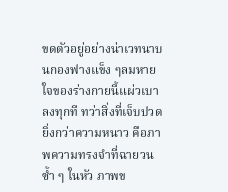ขดตัวอยู่อย่างน่าเวทนาบนกองฟางแข็ง ๆลมหายใจของร่างกายนี้แผ่วเบาลงทุกที ทว่าสิ่งที่เจ็บปวดยิ่งกว่าความหนาว คือภาพความทรงจำที่ฉายวนซ้ำ ๆ ในหัว ภาพข